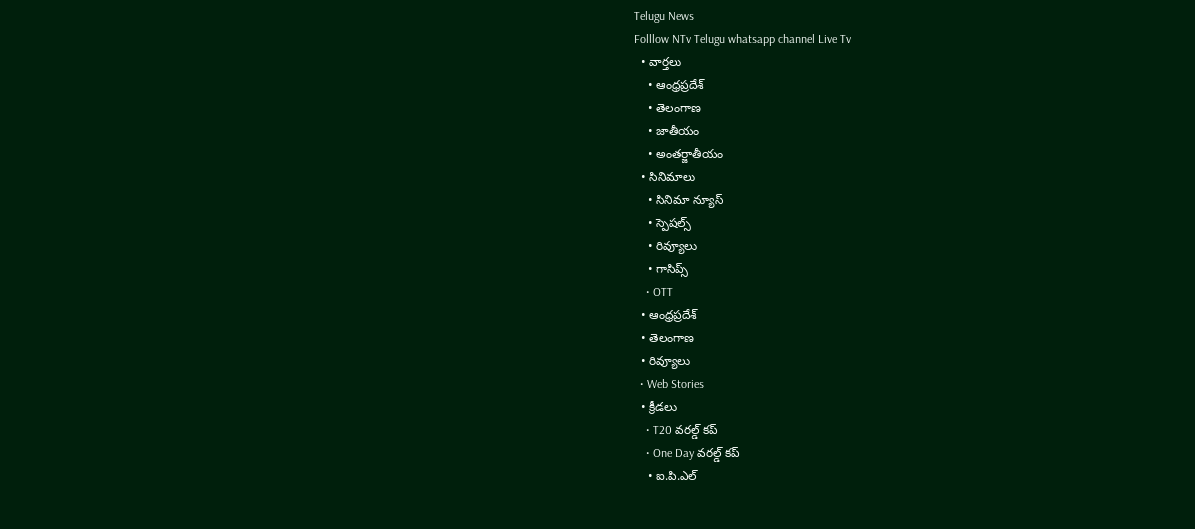Telugu News
Folllow NTv Telugu whatsapp channel Live Tv
  • వార్తలు
    • ఆంధ్రప్రదేశ్
    • తెలంగాణ
    • జాతీయం
    • అంతర్జాతీయం
  • సినిమాలు
    • సినిమా న్యూస్
    • స్పెషల్స్
    • రివ్యూలు
    • గాసిప్స్
    • OTT
  • ఆంధ్రప్రదేశ్
  • తెలంగాణ
  • రివ్యూలు
  • Web Stories
  • క్రీడలు
    • T20 వరల్డ్ కప్
    • One Day వరల్డ్ కప్
    • ఐ.పి.ఎల్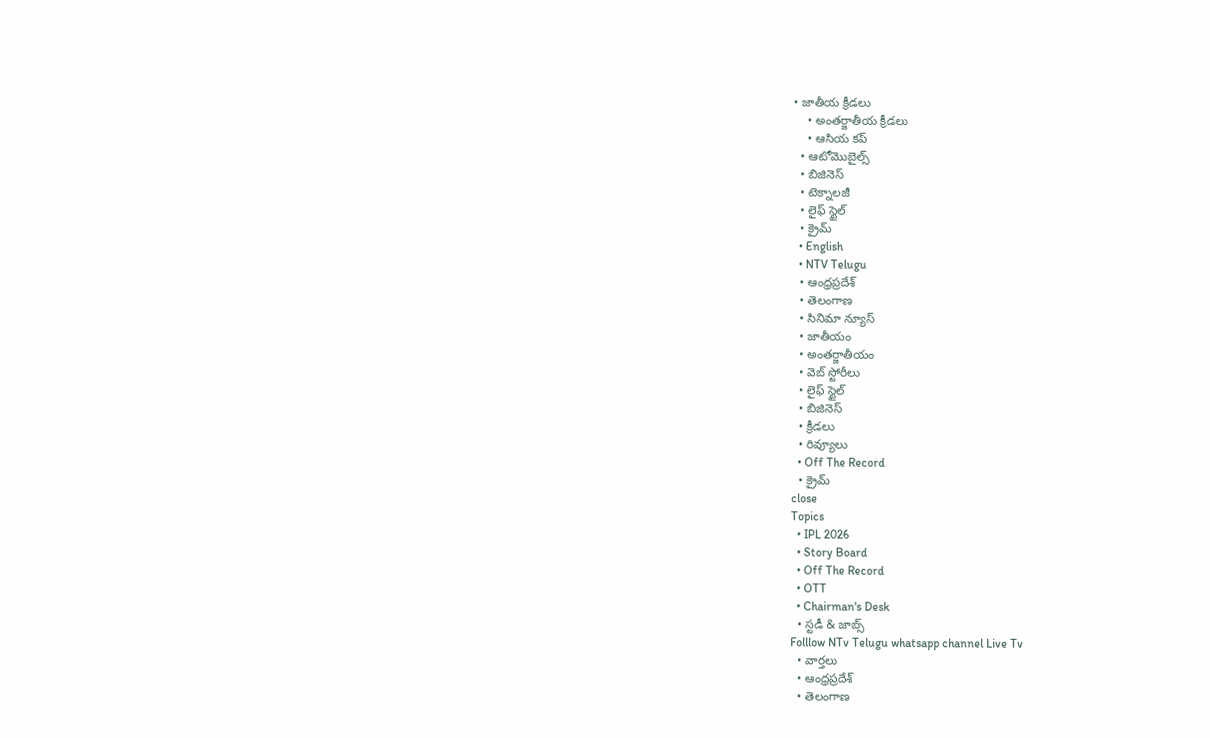• జాతీయ క్రీడలు
    • అంతర్జాతీయ క్రీడలు
    • ఆసియ కప్
  • ఆటోమొబైల్స్
  • బిజినెస్‌
  • టెక్నాలజీ
  • లైఫ్ స్టైల్
  • క్రైమ్
  • English
  • NTV Telugu
  • ఆంధ్రప్రదేశ్
  • తెలంగాణ
  • సినిమా న్యూస్
  • జాతీయం
  • అంతర్జాతీయం
  • వెబ్ స్టోరీలు
  • లైఫ్ స్టైల్
  • బిజినెస్‌
  • క్రీడలు
  • రివ్యూలు
  • Off The Record
  • క్రైమ్
close
Topics
  • IPL 2026
  • Story Board
  • Off The Record
  • OTT
  • Chairman's Desk
  • స్టడీ & జాబ్స్
Folllow NTv Telugu whatsapp channel Live Tv
  • వార్తలు
  • ఆంధ్రప్రదేశ్
  • తెలంగాణ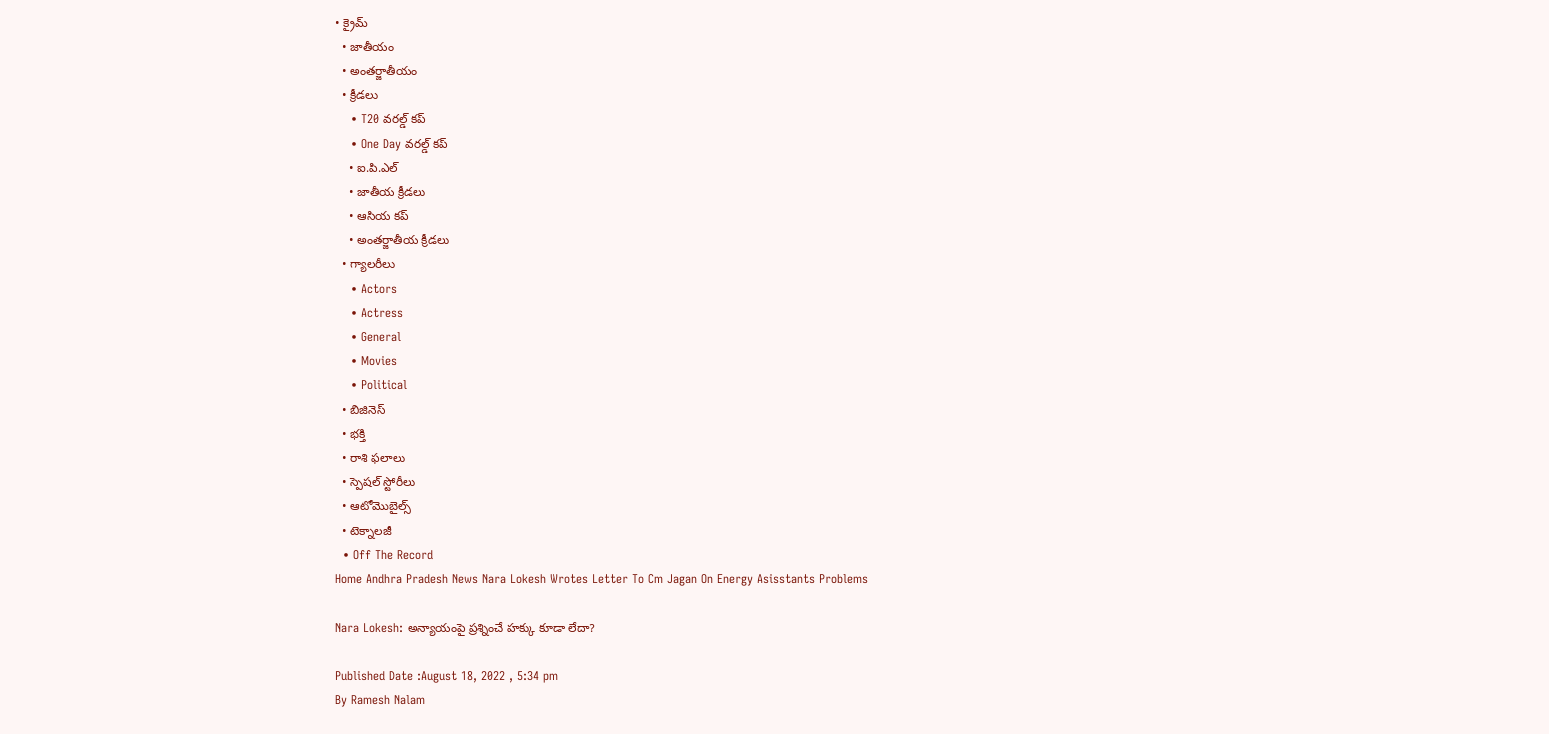• క్రైమ్
  • జాతీయం
  • అంతర్జాతీయం
  • క్రీడలు
    • T20 వరల్డ్ కప్
    • One Day వరల్డ్ కప్
    • ఐ.పి.ఎల్
    • జాతీయ క్రీడలు
    • ఆసియ కప్
    • అంతర్జాతీయ క్రీడలు
  • గ్యాలరీలు
    • Actors
    • Actress
    • General
    • Movies
    • Political
  • బిజినెస్‌
  • భక్తి
  • రాశి ఫలాలు
  • స్పెషల్‌ స్టోరీలు
  • ఆటోమొబైల్స్
  • టెక్నాలజీ
  • Off The Record
Home Andhra Pradesh News Nara Lokesh Wrotes Letter To Cm Jagan On Energy Asisstants Problems

Nara Lokesh: అన్యాయంపై ప్రశ్నించే హక్కు కూడా లేదా?

Published Date :August 18, 2022 , 5:34 pm
By Ramesh Nalam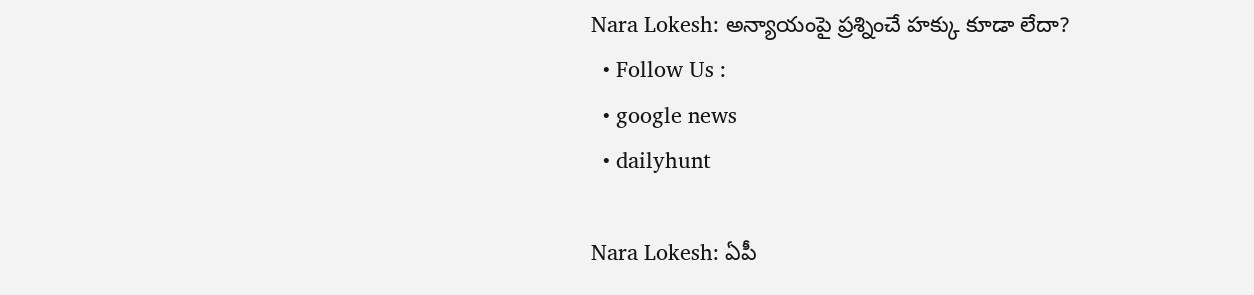Nara Lokesh: అన్యాయంపై ప్రశ్నించే హక్కు కూడా లేదా?
  • Follow Us :
  • google news
  • dailyhunt

Nara Lokesh: ఏపీ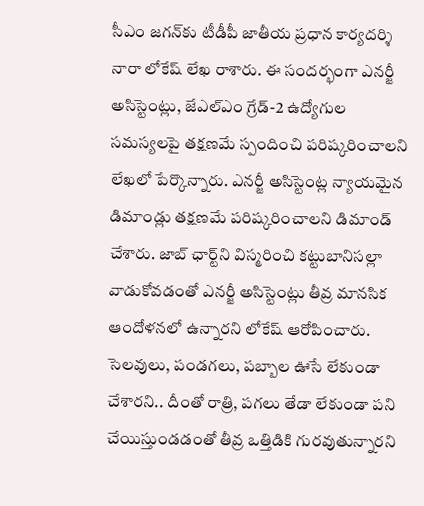సీఎం జగన్‌కు టీడీపీ జాతీయ ప్రధాన కార్యదర్శి నారా లోకేష్ లేఖ రాశారు. ఈ సందర్భంగా ఎనర్జీ అసిస్టెంట్లు, జేఎల్‌ఎం గ్రేడ్-2 ఉద్యోగుల సమస్యలపై తక్షణమే స్పందించి పరిష్కరించాలని లేఖలో పేర్కొన్నారు. ఎనర్జీ అసిస్టెంట్ల న్యాయ‌మైన డిమాండ్లు త‌క్షణ‌మే ప‌రిష్కరించాలని డిమాండ్ చేశారు. జాబ్‌ ఛార్ట్‌ని విస్మరించి క‌ట్టుబానిస‌ల్లా వాడుకోవ‌డంతో ఎనర్జీ అసిస్టెంట్లు తీవ్ర మాన‌సిక ఆందోళ‌న‌లో ఉన్నారని లోకేష్ ఆరోపించారు. సెల‌వులు, పండ‌గ‌లు, ప‌బ్బాల ఊసే లేకుండా చేశారని.. దీంతో రాత్రి, ప‌గ‌లు తేడా లేకుండా ప‌ని చేయిస్తుండ‌డంతో తీవ్ర ఒత్తిడికి గుర‌వుతున్నారని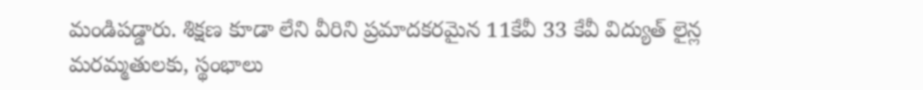మండిపడ్డారు. శిక్షణ కూడా లేని వీరిని ప్రమాద‌క‌ర‌మైన‌ 11కేవీ 33 కేవీ విద్యుత్ లైన్ల మ‌ర‌మ్మతుల‌కు, స్థంభాలు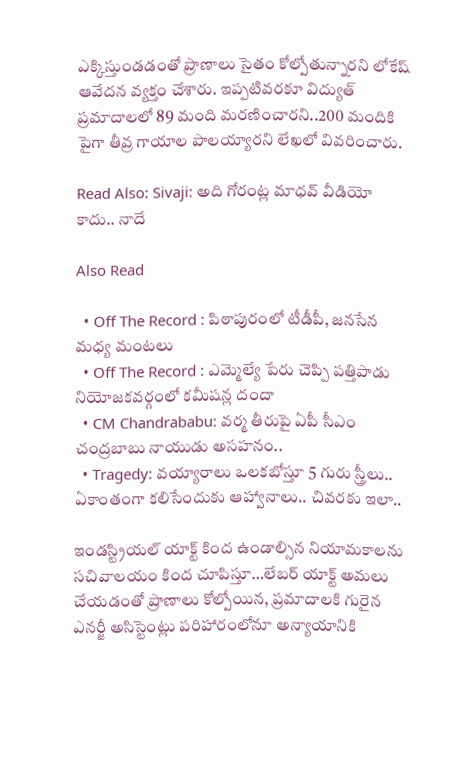ఎక్కిస్తుండ‌డంతో ప్రాణాలు సైతం కోల్పోతున్నారని లోకేష్ ఆవేదన వ్యక్తం చేశారు. ఇప్పటివ‌ర‌కూ విద్యుత్ ప్రమాదాల‌లో 89 మంది మ‌ర‌ణించారని..200 మందికి పైగా తీవ్ర గాయాల పాల‌య్యారని లేఖలో వివరించారు.

Read Also: Sivaji: అది గోరంట్ల మాధవ్ వీడియో కాదు.. నాదే

Also Read

  • Off The Record : పిఠాపురంలో టీడీపీ, జనసేన మధ్య మంటలు
  • Off The Record : ఎమ్మెల్యే పేరు చెప్పి పత్తిపాడు నియోజకవర్గంలో కమీషన్ల దందా
  • CM Chandrababu: వర్మ తీరుపై ఏపీ సీఎం చంద్రబాబు నాయుడు అసహనం..
  • Tragedy: వయ్యారాలు ఒలకబోస్తూ 5 గురు స్త్రీలు.. ఏకాంతంగా కలిసేందుకు ఆహ్వానాలు.. చివరకు ఇలా..

ఇండ‌స్ట్రియ‌ల్ యాక్ట్ కింద ఉండాల్సిన నియామ‌కాల‌ను స‌చివాల‌యం కింద చూపిస్తూ…లేబ‌ర్ యాక్ట్ అమ‌లు చేయ‌డంతో ప్రాణాలు కోల్పోయిన, ప్రమాదాల‌కి గురైన ఎన‌ర్జీ అసిస్టెంట్లు ప‌రిహారంలోనూ అన్యాయానికి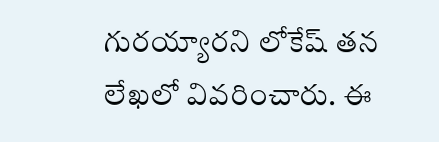గుర‌య్యారని లోకేష్ తన లేఖలో వివరించారు. ఈ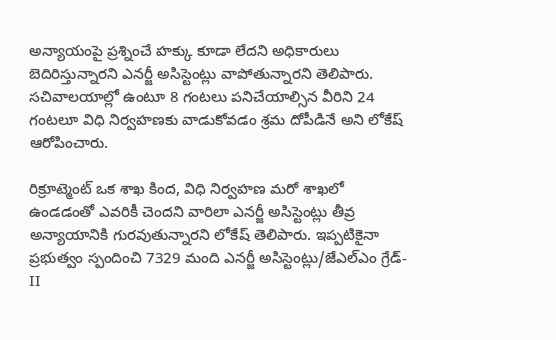అన్యాయంపై ప్రశ్నించే హ‌క్కు కూడా లేద‌ని అధికారులు బెదిరిస్తున్నార‌ని ఎన‌ర్జీ అసిస్టెంట్లు వాపోతున్నారని తెలిపారు. స‌చివాల‌యాల్లో ఉంటూ 8 గంట‌లు ప‌నిచేయాల్సిన వీరిని 24 గంట‌లూ విధి నిర్వహ‌ణ‌కు వాడుకోవ‌డం శ్రమ‌ దోపీడినే అని లోకేష్ ఆరోపించారు.

రిక్రూట్మెంట్ ఒక శాఖ కింద‌, విధి నిర్వహ‌ణ మ‌రో శాఖ‌లో ఉండ‌డంతో ఎవ‌రికీ చెంద‌ని వారిలా ఎన‌ర్జీ అసిస్టెంట్లు తీవ్ర అన్యాయానికి గుర‌వుతున్నారని లోకేష్ తెలిపారు. ఇప్పటికైనా ప్రభుత్వం స్పందించి 7329 మంది ఎనర్జీ అసిస్టెంట్లు/జేఎల్ఎం గ్రేడ్-II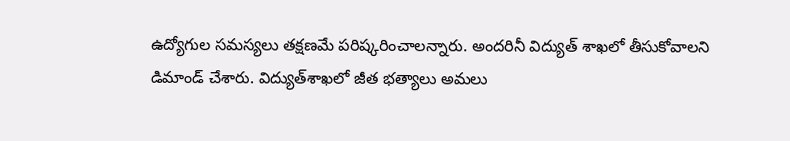ఉద్యోగుల సమస్యలు త‌క్షణ‌మే ప‌రిష్కరించాలన్నారు. అందరినీ విద్యుత్‌ శాఖ‌లో తీసుకోవాలని డిమాండ్ చేశారు. విద్యుత్‌శాఖ‌లో జీత‌ భ‌త్యాలు అమ‌లు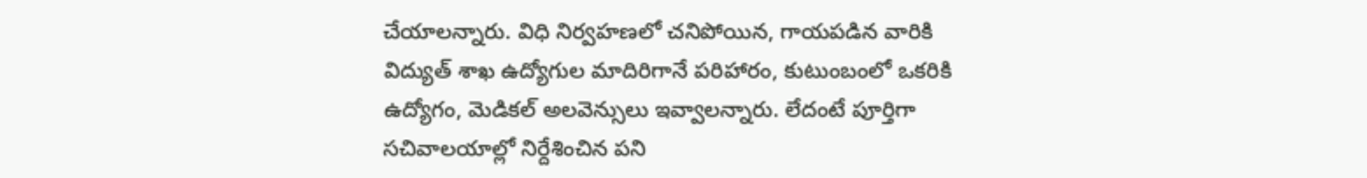చేయాలన్నారు. విధి నిర్వహ‌ణ‌లో చ‌నిపోయిన, గాయ‌ప‌డిన వారికి విద్యుత్‌ శాఖ ఉద్యోగుల మాదిరిగానే ప‌రిహారం, కుటుంబంలో ఒక‌రికి ఉద్యోగం, మెడిక‌ల్ అల‌వెన్సులు ఇవ్వాలన్నారు. లేదంటే పూర్తిగా స‌చివాల‌యాల్లో నిర్దేశించిన ప‌ని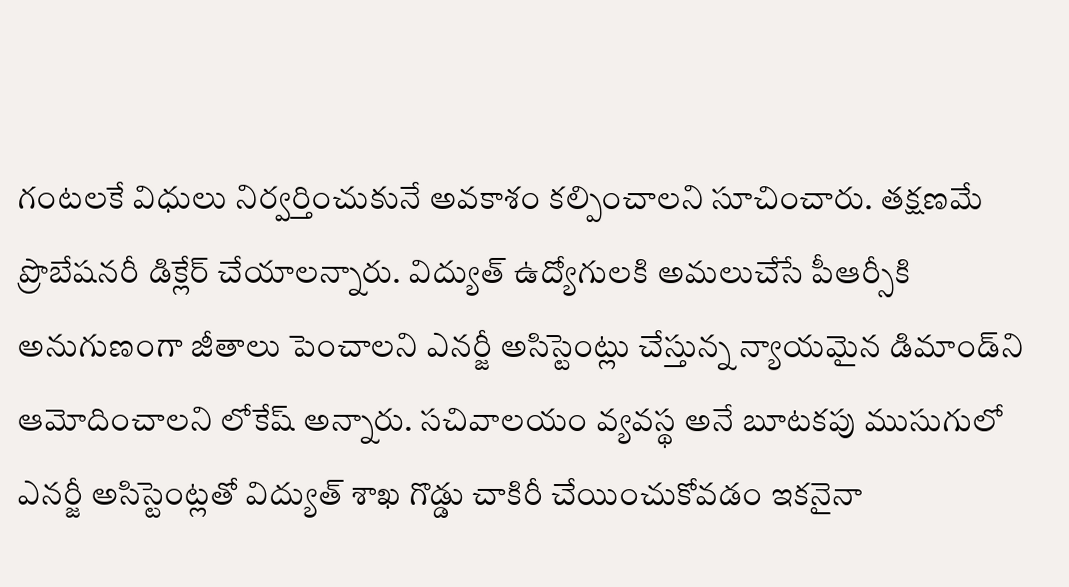గంట‌లకే విధులు నిర్వర్తించుకునే అవ‌కాశం క‌ల్పించాలని సూచించారు. త‌క్షణ‌మే ప్రొబేష‌న‌రీ డిక్లేర్ చేయాలన్నారు. విద్యుత్ ఉద్యోగుల‌కి అమ‌లుచేసే పీఆర్సీకి అనుగుణంగా జీతాలు పెంచాల‌ని ఎన‌ర్జీ అసిస్టెంట్లు చేస్తున్న న్యాయ‌మైన డిమాండ్‌ని ఆమోదించాలని లోకేష్ అన్నారు. సచివాలయం వ్యవస్థ అనే బూట‌క‌పు ముసుగులో ఎన‌ర్జీ అసిస్టెంట్లతో విద్యుత్ శాఖ గొడ్డు చాకిరీ చేయించుకోవ‌డం ఇక‌నైనా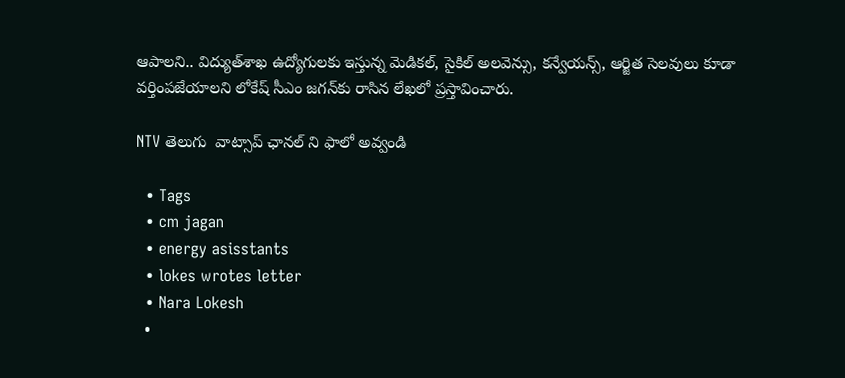ఆపాలని.. విద్యుత్‌శాఖ ఉద్యోగుల‌కు ఇస్తున్న మెడిక‌ల్, సైకిల్‌ అల‌వెన్సు, క‌న్వేయ‌న్స్‌, ఆర్జిత సెల‌వులు కూడా వ‌ర్తింప‌జేయాలని లోకేష్ సీఎం జగన్‌కు రాసిన లేఖలో ప్రస్తావించారు.

NTV తెలుగు  వాట్సాప్ ఛానల్ ని ఫాలో అవ్వండి

  • Tags
  • cm jagan
  • energy asisstants
  • lokes wrotes letter
  • Nara Lokesh
  •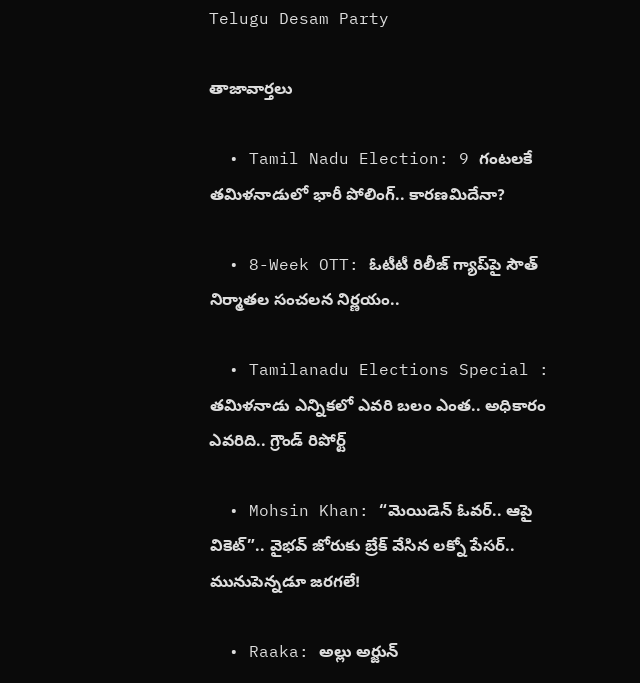Telugu Desam Party

తాజావార్తలు

  • Tamil Nadu Election: 9 గంటలకే తమిళనాడులో భారీ పోలింగ్.. కారణమిదేనా?

  • 8-Week OTT: ఓటీటీ రిలీజ్ గ్యాప్‌పై సౌత్ నిర్మాతల సంచలన నిర్ణయం..

  • Tamilanadu Elections Special : తమిళనాడు ఎన్నికలో ఎవరి బలం ఎంత.. అధికారం ఎవరిది.. గ్రౌండ్ రిపోర్ట్

  • Mohsin Khan: “మెయిడెన్ ఓవర్.. ఆపై వికెట్”.. వైభవ్ జోరుకు బ్రేక్ వేసిన లక్నో పేసర్.. మునుపెన్నడూ జరగలే!

  • Raaka: అల్లు అర్జున్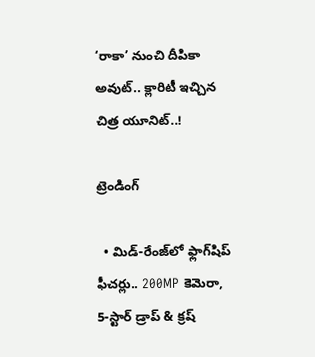‘రాకా’ నుంచి దీపికా అవుట్.. క్లారిటీ ఇచ్చిన చిత్ర యూనిట్..!

ట్రెండింగ్‌

  • మిడ్-రేంజ్‌లో ఫ్లాగ్‌షిప్ ఫీచర్లు.. 200MP కెమెరా, 5-స్టార్ డ్రాప్ & క్రష్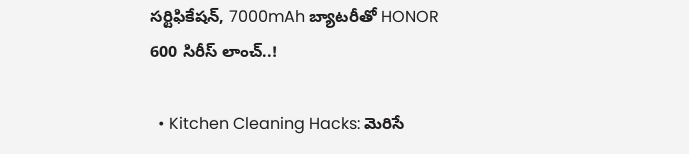సర్టిఫికేషన్, 7000mAh బ్యాటరీతో HONOR 600 సిరీస్ లాంచ్..!

  • Kitchen Cleaning Hacks: మెరిసే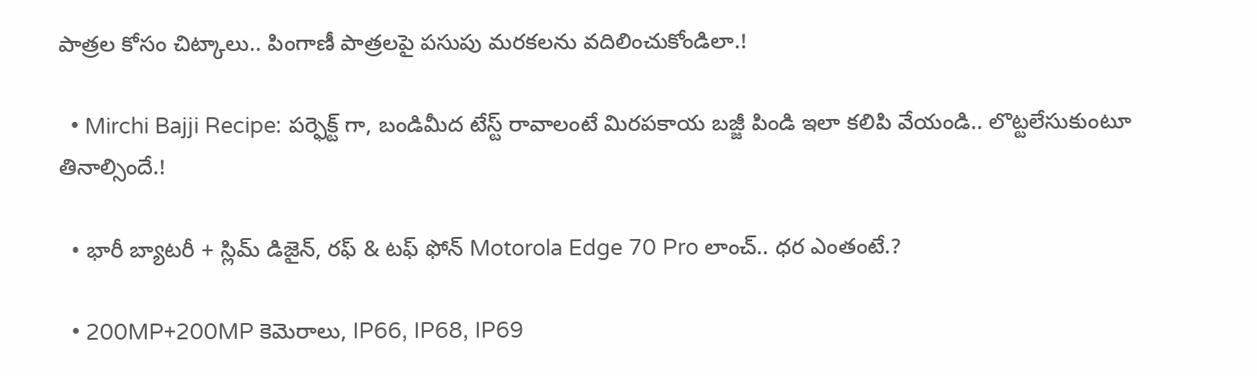పాత్రల కోసం చిట్కాలు.. పింగాణీ పాత్రలపై పసుపు మరకలను వదిలించుకోండిలా.!

  • Mirchi Bajji Recipe: పర్ఫెక్ట్ గా, బండిమీద టేస్ట్ రావాలంటే మిరపకాయ బజ్జీ పిండి ఇలా కలిపి వేయండి.. లొట్టలేసుకుంటూ తినాల్సిందే.!

  • భారీ బ్యాటరీ + స్లిమ్ డిజైన్, రఫ్ & టఫ్ ఫోన్ Motorola Edge 70 Pro లాంచ్.. ధర ఎంతంటే.?

  • 200MP+200MP కెమెరాలు, IP66, IP68, IP69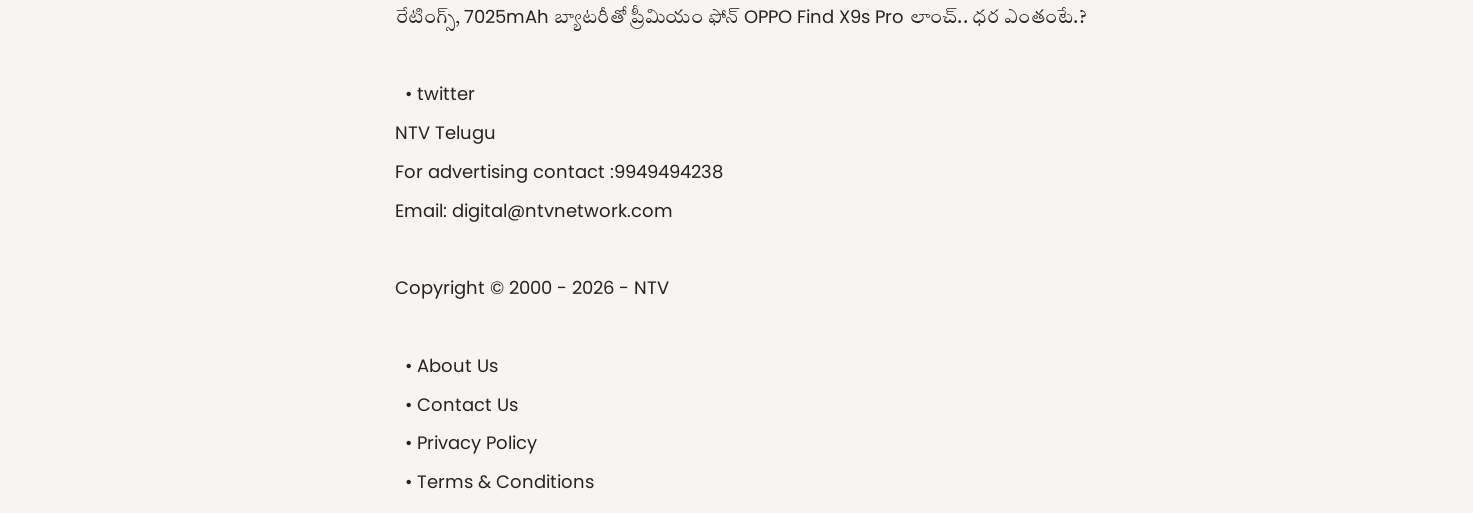రేటింగ్స్, 7025mAh బ్యాటరీతో ప్రీమియం ఫోన్ OPPO Find X9s Pro లాంచ్.. ధర ఎంతంటే.?

  • twitter
NTV Telugu
For advertising contact :9949494238
Email: digital@ntvnetwork.com

Copyright © 2000 - 2026 - NTV

  • About Us
  • Contact Us
  • Privacy Policy
  • Terms & Conditions